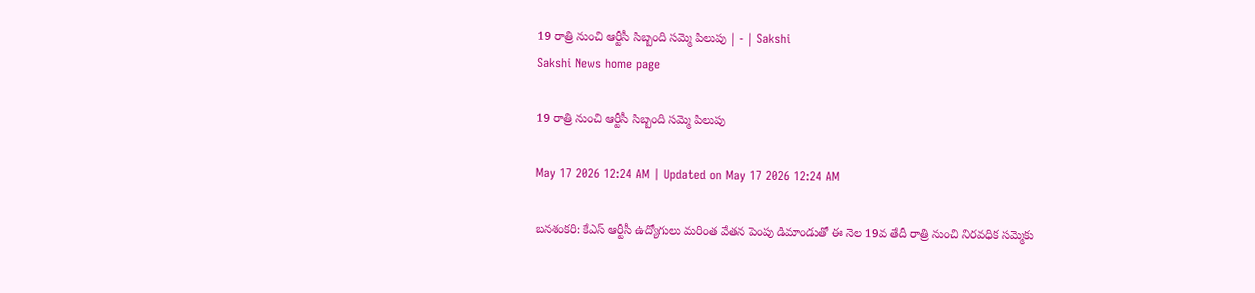19 రాత్రి నుంచి ఆర్టీసీ సిబ్బంది సమ్మె పిలుపు | - | Sakshi
Sakshi News home page

19 రాత్రి నుంచి ఆర్టీసీ సిబ్బంది సమ్మె పిలుపు

May 17 2026 12:24 AM | Updated on May 17 2026 12:24 AM

బనశంకరి: కేఎస్‌ ఆర్టీసీ ఉద్యోగులు మరింత వేతన పెంపు డిమాండుతో ఈ నెల 19వ తేదీ రాత్రి నుంచి నిరవధిక సమ్మెకు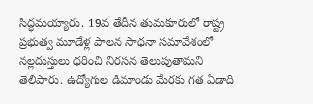సిద్ధమయ్యారు. 19వ తేదీన తుమకూరులో రాష్ట్ర ప్రభుత్వ మూడేళ్ల పాలన సాధనా సమావేశంలో నల్లదుస్తులు ధరించి నిరసన తెలుపుతామని తెలిపారు. ఉద్యోగుల డిమాండు మేరకు గత ఏడాది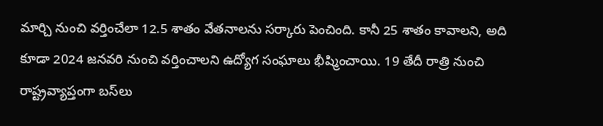మార్చి నుంచి వర్తించేలా 12.5 శాతం వేతనాలను సర్కారు పెంచింది. కానీ 25 శాతం కావాలని, అది కూడా 2024 జనవరి నుంచి వర్తించాలని ఉద్యోగ సంఘాలు భీష్మించాయి. 19 తేదీ రాత్రి నుంచి రాష్ట్రవ్యాప్తంగా బస్‌లు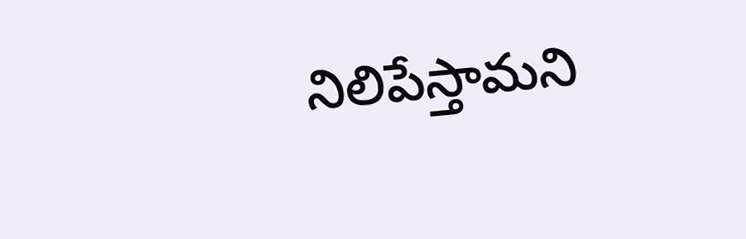నిలిపేస్తామని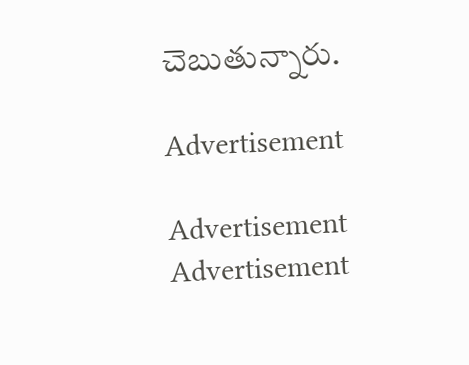చెబుతున్నారు.

Advertisement

Advertisement
Advertisement